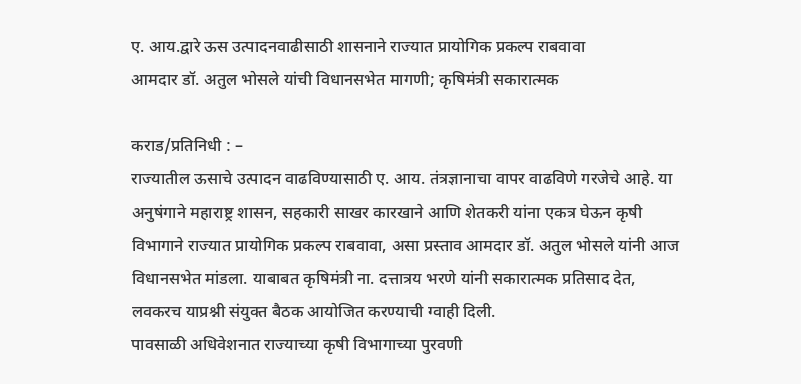ए. आय.द्वारे ऊस उत्पादनवाढीसाठी शासनाने राज्यात प्रायोगिक प्रकल्प राबवावा
आमदार डॉ. अतुल भोसले यांची विधानसभेत मागणी; कृषिमंत्री सकारात्मक

कराड/प्रतिनिधी : –
राज्यातील ऊसाचे उत्पादन वाढविण्यासाठी ए. आय. तंत्रज्ञानाचा वापर वाढविणे गरजेचे आहे. या अनुषंगाने महाराष्ट्र शासन, सहकारी साखर कारखाने आणि शेतकरी यांना एकत्र घेऊन कृषी विभागाने राज्यात प्रायोगिक प्रकल्प राबवावा, असा प्रस्ताव आमदार डॉ. अतुल भोसले यांनी आज विधानसभेत मांडला. याबाबत कृषिमंत्री ना. दत्तात्रय भरणे यांनी सकारात्मक प्रतिसाद देत, लवकरच याप्रश्नी संयुक्त बैठक आयोजित करण्याची ग्वाही दिली.
पावसाळी अधिवेशनात राज्याच्या कृषी विभागाच्या पुरवणी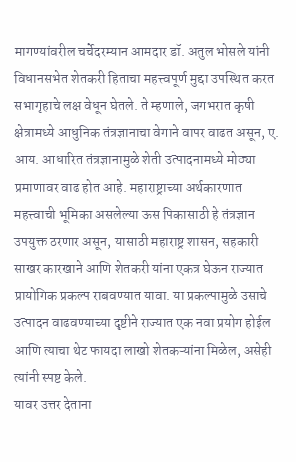मागण्यांवरील चर्चेदरम्यान आमदार डॉ. अतुल भोसले यांनी विधानसभेत शेतकरी हिताचा महत्त्वपूर्ण मुद्दा उपस्थित करत सभागृहाचे लक्ष वेधून घेतले. ते म्हणाले, जगभरात कृषी क्षेत्रामध्ये आधुनिक तंत्रज्ञानाचा वेगाने वापर वाढत असून, ए. आय. आधारित तंत्रज्ञानामुळे शेती उत्पादनामध्ये मोठ्या प्रमाणावर वाढ होत आहे. महाराष्ट्राच्या अर्थकारणात महत्त्वाची भूमिका असलेल्या ऊस पिकासाठी हे तंत्रज्ञान उपयुक्त ठरणार असून, यासाठी महाराष्ट्र शासन, सहकारी साखर कारखाने आणि शेतकरी यांना एकत्र घेऊन राज्यात प्रायोगिक प्रकल्प राबवण्यात यावा. या प्रकल्पामुळे उसाचे उत्पादन वाढवण्याच्या दृष्टीने राज्यात एक नवा प्रयोग होईल आणि त्याचा थेट फायदा लाखो शेतकऱ्यांना मिळेल, असेही त्यांनी स्पष्ट केले.
यावर उत्तर देताना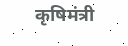कृषिमंत्री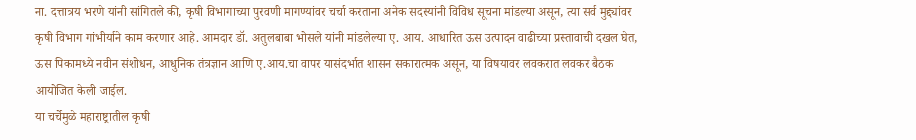ना. दत्तात्रय भरणे यांनी सांगितले की, कृषी विभागाच्या पुरवणी मागण्यांवर चर्चा करताना अनेक सदस्यांनी विविध सूचना मांडल्या असून, त्या सर्व मुद्द्यांवर कृषी विभाग गांभीर्याने काम करणार आहे. आमदार डॉ. अतुलबाबा भोसले यांनी मांडलेल्या ए. आय. आधारित ऊस उत्पादन वाढीच्या प्रस्तावाची दखल घेत, ऊस पिकामध्ये नवीन संशोधन, आधुनिक तंत्रज्ञान आणि ए.आय.चा वापर यासंदर्भात शासन सकारात्मक असून, या विषयावर लवकरात लवकर बैठक आयोजित केली जाईल.
या चर्चेमुळे महाराष्ट्रातील कृषी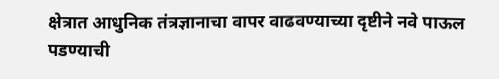क्षेत्रात आधुनिक तंत्रज्ञानाचा वापर वाढवण्याच्या दृष्टीने नवे पाऊल पडण्याची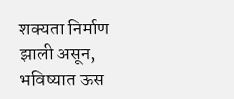शक्यता निर्माण झाली असून, भविष्यात ऊस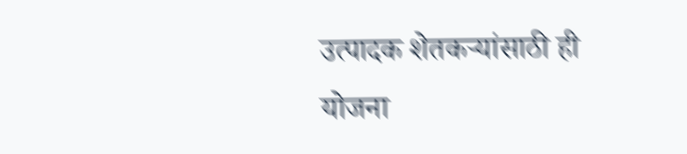उत्पादक शेतकऱ्यांसाठी ही योजना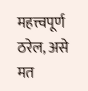महत्त्वपूर्ण ठरेल, असे मत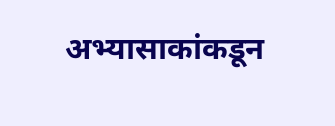अभ्यासाकांकडून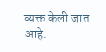व्यक्त केली जात आहे.